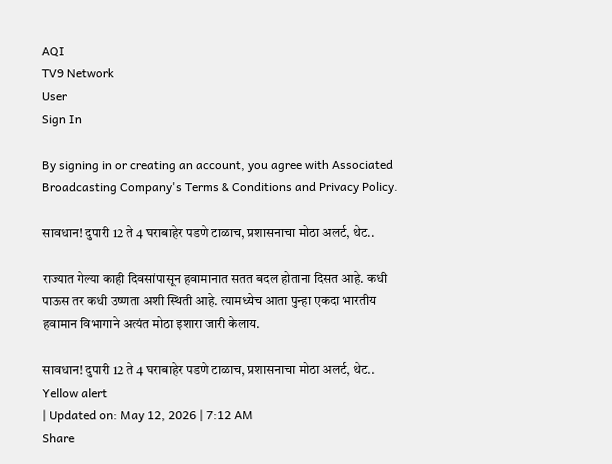AQI
TV9 Network
User
Sign In

By signing in or creating an account, you agree with Associated Broadcasting Company's Terms & Conditions and Privacy Policy.

सावधान! दुपारी 12 ते 4 घराबाहेर पडणे टाळाच, प्रशासनाचा मोठा अलर्ट, थेट..

राज्यात गेल्या काही दिवसांपासून हवामानात सतत बदल होताना दिसत आहे. कधी पाऊस तर कधी उष्णता अशी स्थिती आहे. त्यामध्येच आता पुन्हा एकदा भारतीय हवामान विभागाने अत्यंत मोठा इशारा जारी केलाय.

सावधान! दुपारी 12 ते 4 घराबाहेर पडणे टाळाच, प्रशासनाचा मोठा अलर्ट, थेट..
Yellow alert
| Updated on: May 12, 2026 | 7:12 AM
Share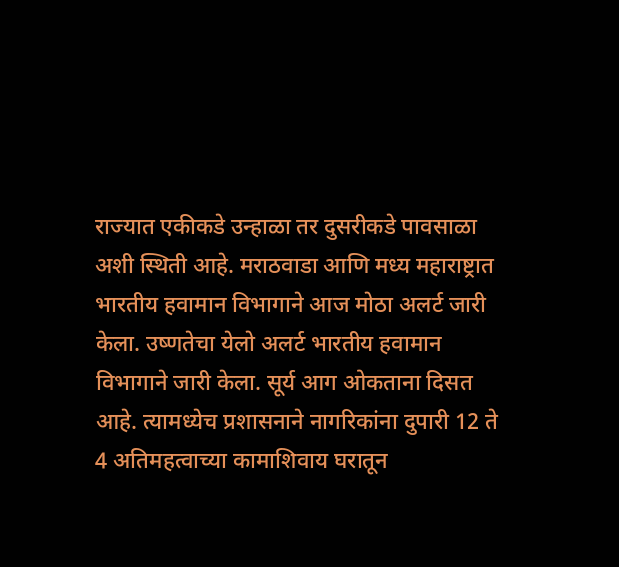राज्यात एकीकडे उन्हाळा तर दुसरीकडे पावसाळा अशी स्थिती आहे. मराठवाडा आणि मध्य महाराष्ट्रात भारतीय हवामान विभागाने आज मोठा अलर्ट जारी केला. उष्णतेचा येलो अलर्ट भारतीय हवामान विभागाने जारी केला. सूर्य आग ओकताना दिसत आहे. त्यामध्येच प्रशासनाने नागरिकांना दुपारी 12 ते 4 अतिमहत्वाच्या कामाशिवाय घरातून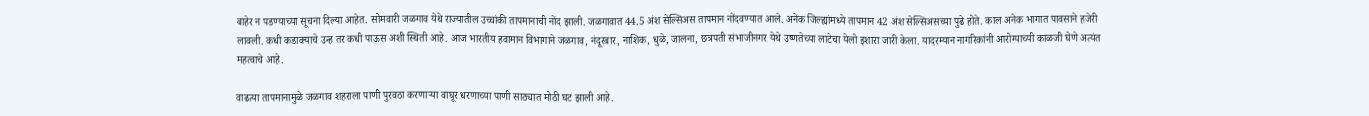बाहेर न पडण्याच्या सूचना दिल्या आहेत. सोमवारी जळगाव येथे राज्यातील उच्चांकी तापमानाची नोंद झाली. जळगावात 44.5 अंश सेल्सिअस तापमान नोंदवण्यात आले. अनेक जिल्ह्यांमध्ये तापमान 42 अंश सेल्सिअसच्या पुढे होते. काल अनेक भागात पावसाने हजेरी लावली. कधी कडाक्याचे उन्ह तर कधी पाऊस अशी स्थिती आहे. आज भारतीय हवामान विभागाने जळगाव, नंदूरबार, नाशिक, धुळे, जालना, छत्रपती संभाजीनगर येथे उष्णतेच्या लाटेचा येलो इशारा जारी केला. यादरम्यान नागरिकांनी आरोग्याच्यी काळजी घेणे अत्यंत महत्वाचे आहे.

वाढत्या तापमानामुळे जळगाव शहराला पाणी पुरवठा करणाऱ्या वाघूर धरणाच्या पाणी साठ्यात मोठी घट झाली आहे.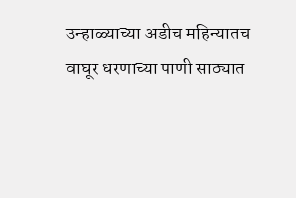उन्हाळ्याच्या अडीच महिन्यातच वाघूर धरणाच्या पाणी साठ्यात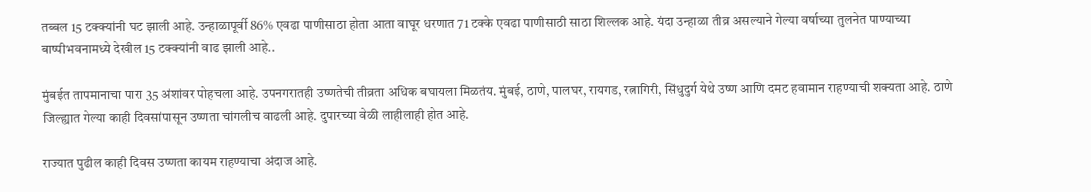तब्बल 15 टक्क्यांनी घट झाली आहे. उन्हाळापूर्वी 86% एवढा पाणीसाठा होता आता वाघूर धरणात 71 टक्के एवढा पाणीसाठी साठा शिल्लक आहे. यंदा उन्हाळा तीव्र असल्याने गेल्या वर्षाच्या तुलनेत पाण्याच्या बाष्पीभवनामध्ये देखील 15 टक्क्यांनी वाढ झाली आहे..

मुंबईत तापमानाचा पारा 35 अंशांवर पोहचला आहे. उपनगरातही उष्णतेची तीव्रता अधिक बघायला मिळतंय. मुंबई, ठाणे, पालघर, रायगड, रत्नागिरी, सिंधुदुर्ग येथे उष्ण आणि दमट हवामान राहण्याची शक्यता आहे. ठाणे जिल्ह्यात गेल्या काही दिवसांपासून उष्णता चांगलीच वाढली आहे. दुपारच्या वेळी लाहीलाही होत आहे.

राज्यात पुढील काही दिवस उष्णता कायम राहण्याचा अंदाज आहे.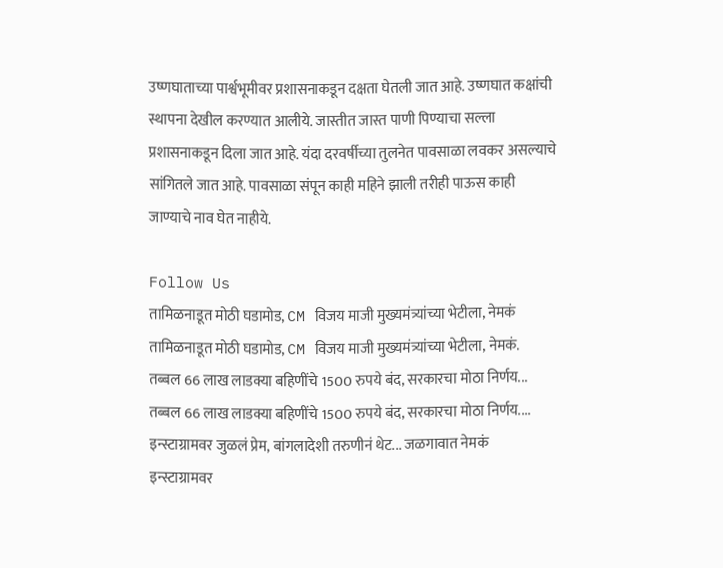उष्णघाताच्या पार्श्वभूमीवर प्रशासनाकडून दक्षता घेतली जात आहे. उष्णघात कक्षांची स्थापना देखील करण्यात आलीये. जास्तीत जास्त पाणी पिण्याचा सल्ला प्रशासनाकडून दिला जात आहे. यंदा दरवर्षीच्या तुलनेत पावसाळा लवकर असल्याचे सांगितले जात आहे. पावसाळा संपून काही महिने झाली तरीही पाऊस काही जाण्याचे नाव घेत नाहीये.

Follow Us
तामिळनाडूत मोठी घडामोड, CM विजय माजी मुख्यमंत्र्यांच्या भेटीला, नेमकं
तामिळनाडूत मोठी घडामोड, CM विजय माजी मुख्यमंत्र्यांच्या भेटीला, नेमकं.
तब्बल 66 लाख लाडक्या बहिणींचे 1500 रुपये बंद, सरकारचा मोठा निर्णय...
तब्बल 66 लाख लाडक्या बहिणींचे 1500 रुपये बंद, सरकारचा मोठा निर्णय....
इन्स्टाग्रामवर जुळलं प्रेम, बांगलादेशी तरुणीनं थेट... जळगावात नेमकं
इन्स्टाग्रामवर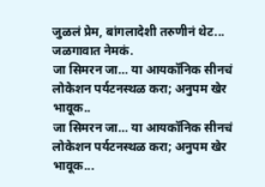जुळलं प्रेम, बांगलादेशी तरुणीनं थेट... जळगावात नेमकं.
जा सिमरन जा… या आयकॉनिक सीनचं लोकेशन पर्यटनस्थळ करा; अनुपम खेर भावूक..
जा सिमरन जा… या आयकॉनिक सीनचं लोकेशन पर्यटनस्थळ करा; अनुपम खेर भावूक...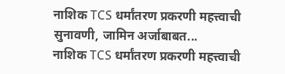नाशिक TCS धर्मांतरण प्रकरणी महत्त्वाची सुनावणी, जामिन अर्जाबाबत...
नाशिक TCS धर्मांतरण प्रकरणी महत्त्वाची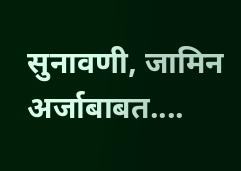सुनावणी, जामिन अर्जाबाबत....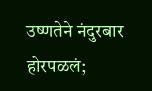उष्णतेने नंदुरबार होरपळलं;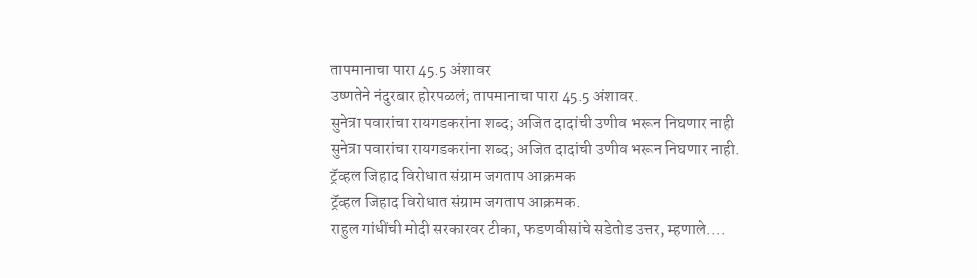तापमानाचा पारा 45.5 अंशावर
उष्णतेने नंदुरबार होरपळलं; तापमानाचा पारा 45.5 अंशावर.
सुनेत्रा पवारांचा रायगडकरांना शब्द; अजित दादांची उणीव भरून निघणार नाही
सुनेत्रा पवारांचा रायगडकरांना शब्द; अजित दादांची उणीव भरून निघणार नाही.
ट्रॅव्हल जिहाद विरोधात संग्राम जगताप आक्रमक
ट्रॅव्हल जिहाद विरोधात संग्राम जगताप आक्रमक.
राहुल गांधींची मोदी सरकारवर टीका, फडणवीसांचे सडेतोड उत्तर, म्हणाले....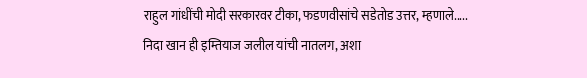राहुल गांधींची मोदी सरकारवर टीका, फडणवीसांचे सडेतोड उत्तर, म्हणाले.....
निदा खान ही इम्तियाज जलील यांची नातलग, अशा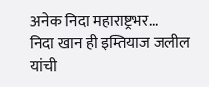अनेक निदा महाराष्ट्रभर...
निदा खान ही इम्तियाज जलील यांची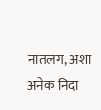नातलग, अशा अनेक निदा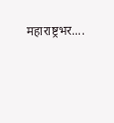महाराष्ट्रभर....